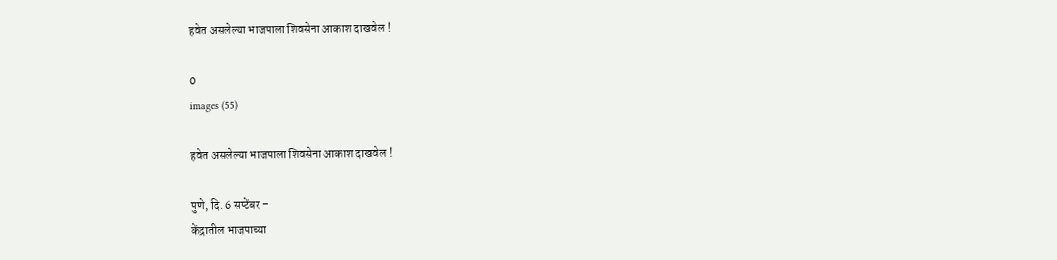हवेत असलेल्या भाजपाला शिवसेना आकाश दाखवेल !

0
images (55)

हवेत असलेल्या भाजपाला शिवसेना आकाश दाखवेल !

पुणे, दि. 6 सप्टेंबर –
केंद्रातील भाजपाच्या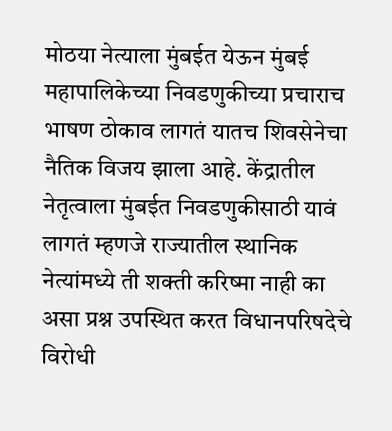मोठया नेत्याला मुंबईत येऊन मुंबई महापालिकेच्या निवडणुकीच्या प्रचाराच भाषण ठोकाव लागतं यातच शिवसेनेचा नैतिक विजय झाला आहे. केंद्रातील नेतृत्वाला मुंबईत निवडणुकीसाठी यावं लागतं म्हणजे राज्यातील स्थानिक नेत्यांमध्ये ती शक्ती करिष्मा नाही का असा प्रश्न उपस्थित करत विधानपरिषदेचे विरोधी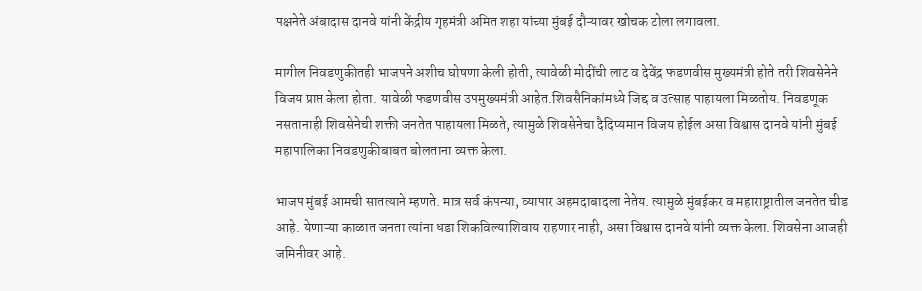पक्षनेते अंबादास दानवे यांनी केंद्रीय गृहमंत्री अमित शहा यांच्या मुंबई दौऱ्यावर खोचक टोला लगावला.

मागील निवडणुकीतही भाजपने अशीच घोषणा केली होती, त्यावेळी मोदींची लाट व देवेंद्र फडणवीस मुख्यमंत्री होते तरी शिवसेनेने विजय प्राप्त केला होता. यावेळी फडणवीस उपमुख्यमंत्री आहेत.शिवसैनिकांमध्ये जिद्द व उत्साह पाहायला मिळतोय. निवडणूक नसतानाही शिवसेनेची शक्ती जनतेत पाहायला मिळते, त्यामुळे शिवसेनेचा दैदिप्यमान विजय होईल असा विश्वास दानवे यांनी मुंबई महापालिका निवडणुकीबाबत बोलताना व्यक्त केला.

भाजप मुंबई आमची सातत्याने म्हणते. मात्र सर्व कंपन्या, व्यापार अहमदाबादला नेतेय. त्यामुळे मुंबईकर व महाराष्ट्रातील जनतेत चीड आहे. येणाऱ्या काळात जनता त्यांना धडा शिकविल्याशिवाय राहणार नाही, असा विश्वास दानवे यांनी व्यक्त केला. शिवसेना आजही जमिनीवर आहे.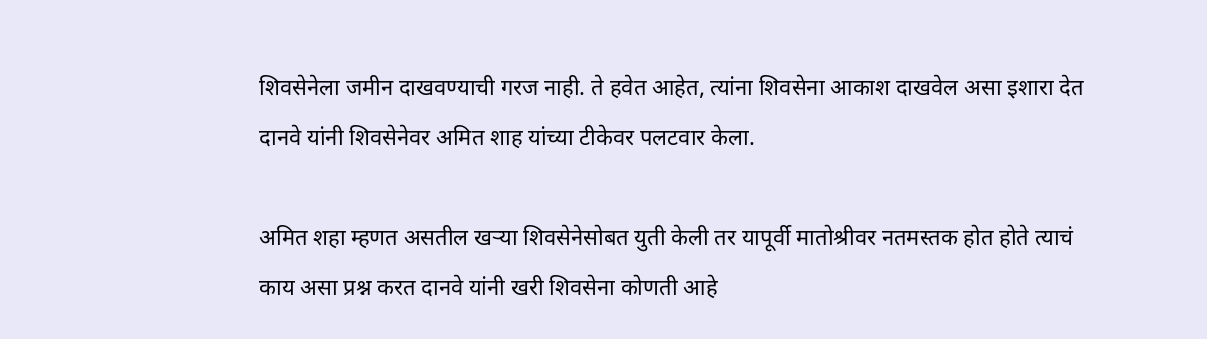शिवसेनेला जमीन दाखवण्याची गरज नाही. ते हवेत आहेत, त्यांना शिवसेना आकाश दाखवेल असा इशारा देत दानवे यांनी शिवसेनेवर अमित शाह यांच्या टीकेवर पलटवार केला.

अमित शहा म्हणत असतील खऱ्या शिवसेनेसोबत युती केली तर यापूर्वी मातोश्रीवर नतमस्तक होत होते त्याचं काय असा प्रश्न करत दानवे यांनी खरी शिवसेना कोणती आहे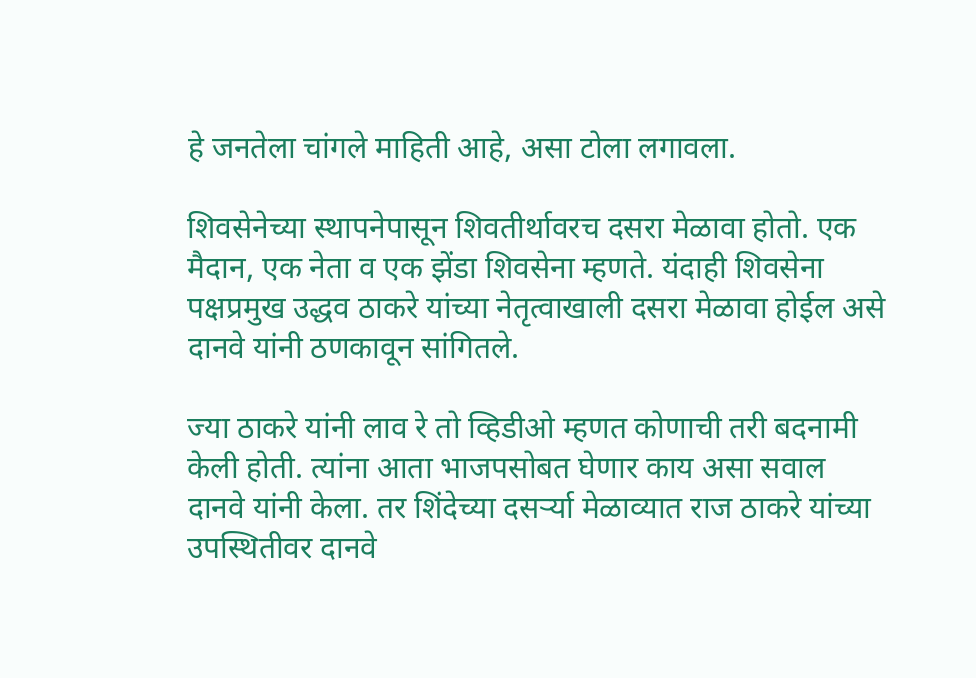हे जनतेला चांगले माहिती आहे, असा टोला लगावला.

शिवसेनेच्या स्थापनेपासून शिवतीर्थावरच दसरा मेळावा होतो. एक मैदान, एक नेता व एक झेंडा शिवसेना म्हणते. यंदाही शिवसेना पक्षप्रमुख उद्धव ठाकरे यांच्या नेतृत्वाखाली दसरा मेळावा होईल असे दानवे यांनी ठणकावून सांगितले.

ज्या ठाकरे यांनी लाव रे तो व्हिडीओ म्हणत कोणाची तरी बदनामी केली होती. त्यांना आता भाजपसोबत घेणार काय असा सवाल दानवे यांनी केला. तर शिंदेच्या दसर्ऱ्या मेळाव्यात राज ठाकरे यांच्या उपस्थितीवर दानवे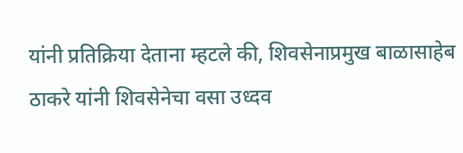यांनी प्रतिक्रिया देताना म्हटले की, शिवसेनाप्रमुख बाळासाहेब ठाकरे यांनी शिवसेनेचा वसा उध्दव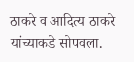ठाकरे व आदित्य ठाकरे यांच्याकडे सोपवला.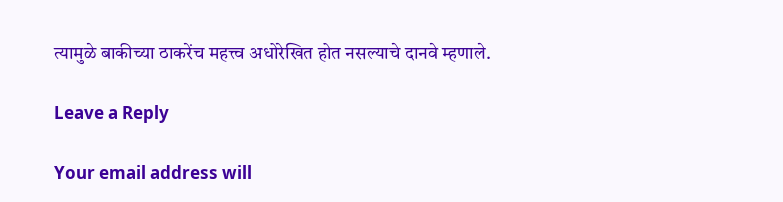त्यामुळे बाकीच्या ठाकरेंच महत्त्व अधोरेखित होत नसल्याचे दानवे म्हणाले.

Leave a Reply

Your email address will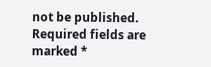not be published. Required fields are marked *